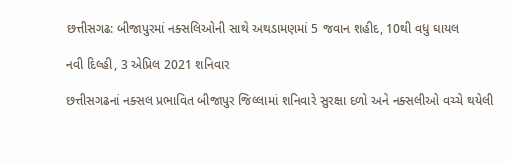છત્તીસગઢ: બીજાપુરમાં નક્સલિઓની સાથે અથડામણમાં 5 જવાન શહીદ, 10થી વધુ ઘાયલ

નવી દિલ્હી, 3 એપ્રિલ 2021 શનિવાર

છત્તીસગઢનાં નક્સલ પ્રભાવિત બીજાપુર જિલ્લામાં શનિવારે સુરક્ષા દળો અને નક્સલીઓ વચ્ચે થયેલી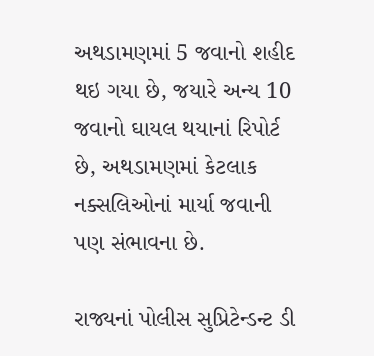અથડામણમાં 5 જવાનો શહીદ થઇ ગયા છે, જયારે અન્ય 10 જવાનો ઘાયલ થયાનાં રિપોર્ટ છે, અથડામણમાં કેટલાક નક્સલિઓનાં માર્યા જવાની પણ સંભાવના છે.

રાજ્યનાં પોલીસ સુપ્રિટેન્ડન્ટ ડી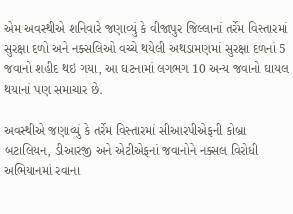એમ અવસ્થીએ શનિવારે જણાવ્યું કે વીજાપુર જિલ્લાનાં તર્રેમ વિસ્તારમાં સુરક્ષા દળો અને નક્સલિઓ વચ્ચે થયેલી અથડામણમાં સુરક્ષા દળનાં 5 જવાનો શહીદ થઇ ગયા, આ ઘટનામાં લગભગ 10 અન્ય જવાનો ઘાયલ થયાનાં પણ સમાચાર છે.

અવસ્થીએ જણાવ્યું કે તર્રેમ વિસ્તારમાં સીઆરપીએફની કોબ્રા બટાલિયન, ડીઆરજી અને એટીએફનાં જવાનોને નક્સલ વિરોધી અભિયાનમાં રવાના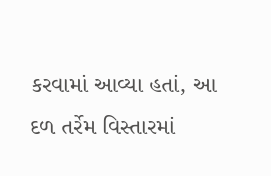કરવામાં આવ્યા હતાં, આ દળ તર્રેમ વિસ્તારમાં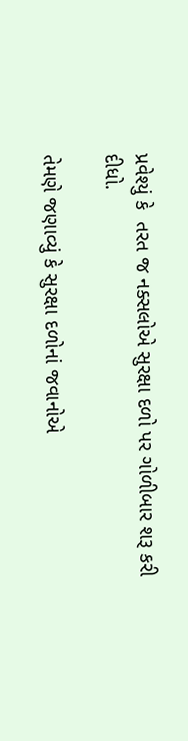પ્રવેશ્યું કે  તરત જ નક્સલોએ સુરક્ષા દળો પર ગોળીબાર શરૂ કરી દીધો.

તેમણે જણાવ્યું કે સુરક્ષા દળોનાં જવાનોએ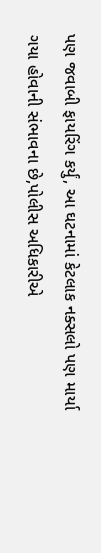પણ જવાબી ફાયરિંગ કર્યું, આ ઘટનામાં કેટલાક નક્સલો પણ માર્યા ગયા હોવાની સંભાવના છે,પોલીસ અધિકારીએ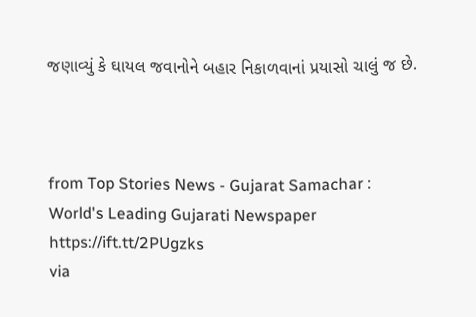જણાવ્યું કે ઘાયલ જવાનોને બહાર નિકાળવાનાં પ્રયાસો ચાલું જ છે.



from Top Stories News - Gujarat Samachar : World's Leading Gujarati Newspaper https://ift.tt/2PUgzks
via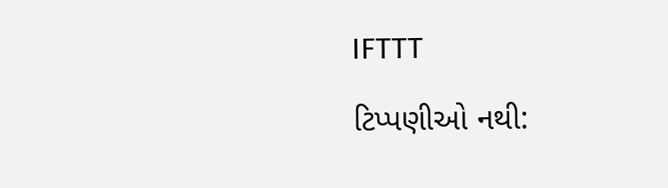IFTTT

ટિપ્પણીઓ નથી: